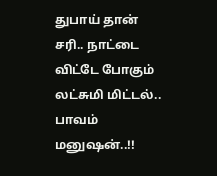துபாய் தான் சரி.. நாட்டை விட்டே போகும் லட்சுமி மிட்டல்.. பாவம் மனுஷன்..!!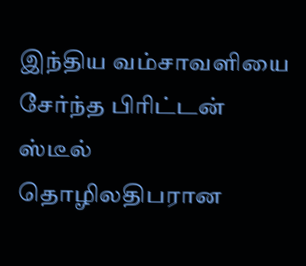இந்திய வம்சாவளியை சேர்ந்த பிரிட்டன் ஸ்டீல் தொழிலதிபரான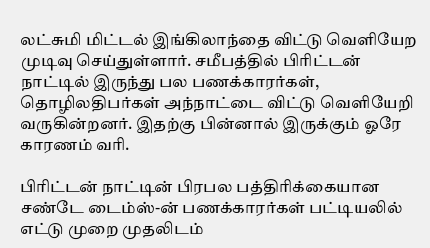லட்சுமி மிட்டல் இங்கிலாந்தை விட்டு வெளியேற முடிவு செய்துள்ளார். சமீபத்தில் பிரிட்டன் நாட்டில் இருந்து பல பணக்காரர்கள், தொழிலதிபர்கள் அந்நாட்டை விட்டு வெளியேறி வருகின்றனர். இதற்கு பின்னால் இருக்கும் ஓரே காரணம் வரி.

பிரிட்டன் நாட்டின் பிரபல பத்திரிக்கையான சண்டே டைம்ஸ்-ன் பணக்காரர்கள் பட்டியலில் எட்டு முறை முதலிடம்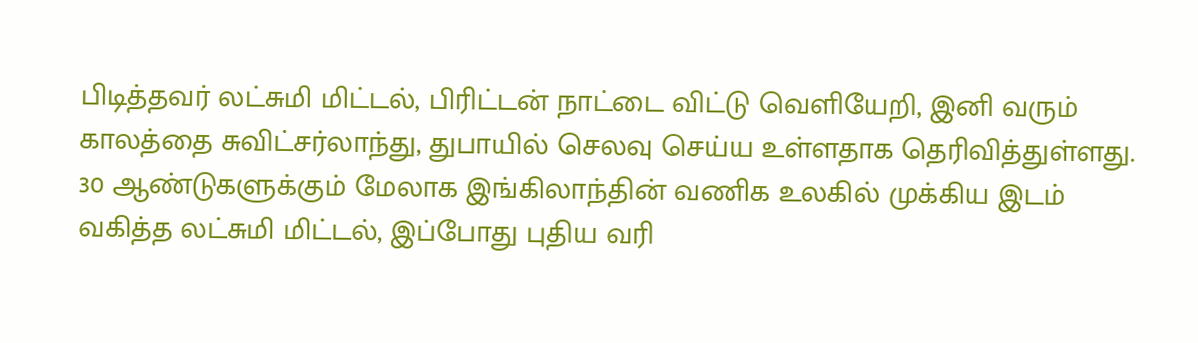பிடித்தவர் லட்சுமி மிட்டல், பிரிட்டன் நாட்டை விட்டு வெளியேறி, இனி வரும் காலத்தை சுவிட்சர்லாந்து, துபாயில் செலவு செய்ய உள்ளதாக தெரிவித்துள்ளது. 30 ஆண்டுகளுக்கும் மேலாக இங்கிலாந்தின் வணிக உலகில் முக்கிய இடம் வகித்த லட்சுமி மிட்டல், இப்போது புதிய வரி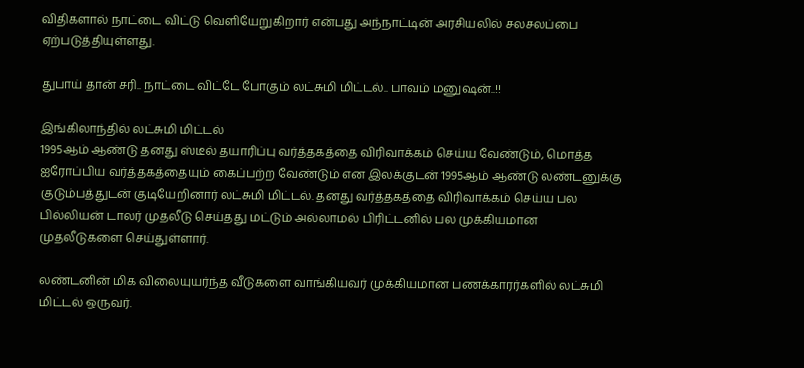விதிகளால் நாட்டை விட்டு வெளியேறுகிறார் என்பது அந்நாட்டின் அரசியலில் சலசலப்பை ஏற்படுத்தியுள்ளது.

துபாய் தான் சரி.. நாட்டை விட்டே போகும் லட்சுமி மிட்டல்.. பாவம் மனுஷன்..!!

இங்கிலாந்தில் லட்சுமி மிட்டல்
1995ஆம் ஆண்டு தனது ஸ்டீல் தயாரிப்பு வர்த்தகத்தை விரிவாக்கம் செய்ய வேண்டும், மொத்த ஐரோப்பிய வர்த்தகத்தையும் கைப்பற்ற வேண்டும் என இலக்குடன் 1995ஆம் ஆண்டு லண்டனுக்கு குடும்பத்துடன் குடியேறினார் லட்சுமி மிட்டல். தனது வர்த்தகத்தை விரிவாக்கம் செய்ய பல பில்லியன் டாலர் முதலீடு செய்தது மட்டும் அல்லாமல் பிரிட்டனில் பல முக்கியமான முதலீடுகளை செய்துள்ளார்.

லண்டனின் மிக விலையுயர்ந்த வீடுகளை வாங்கியவர் முக்கியமான பணக்காரர்களில் லட்சுமி மிட்டல் ஒருவர்.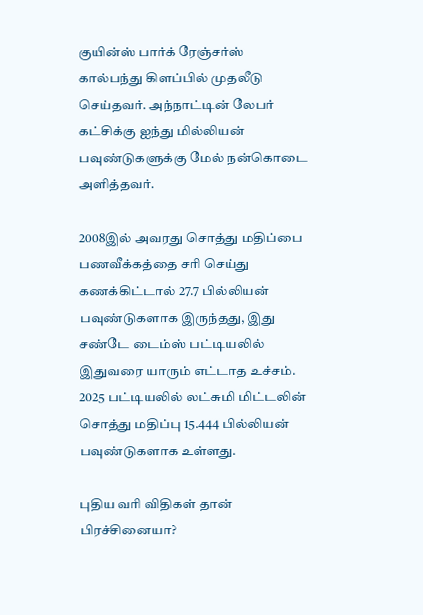குயின்ஸ் பார்க் ரேஞ்சர்ஸ் கால்பந்து கிளப்பில் முதலீடு செய்தவர். அந்நாட்டின் லேபர் கட்சிக்கு ஐந்து மில்லியன் பவுண்டுகளுக்கு மேல் நன்கொடை அளித்தவர்.

2008இல் அவரது சொத்து மதிப்பை பணவீக்கத்தை சரி செய்து கணக்கிட்டால் 27.7 பில்லியன் பவுண்டுகளாக இருந்தது, இது சண்டே டைம்ஸ் பட்டியலில் இதுவரை யாரும் எட்டாத உச்சம். 2025 பட்டியலில் லட்சுமி மிட்டலின் சொத்து மதிப்பு 15.444 பில்லியன் பவுண்டுகளாக உள்ளது.

புதிய வரி விதிகள் தான் பிரச்சினையா?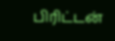பிரிட்டன்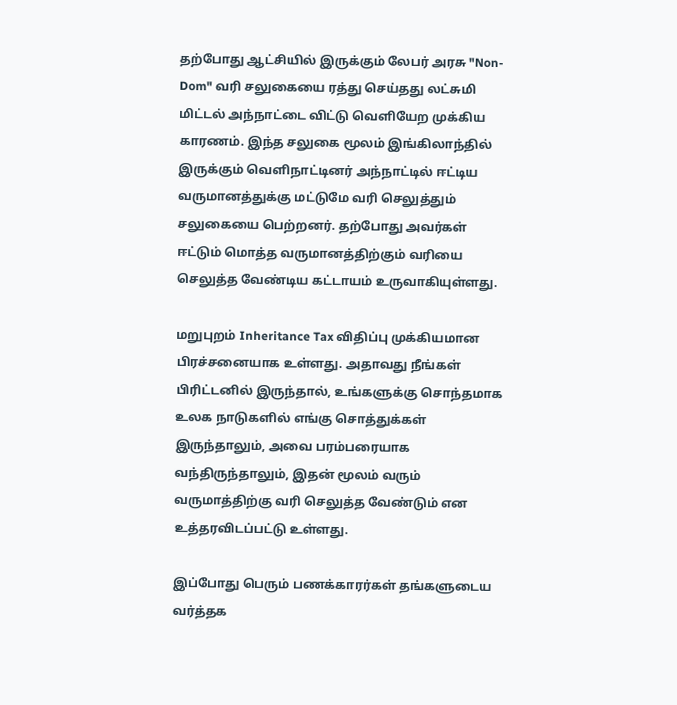தற்போது ஆட்சியில் இருக்கும் லேபர் அரசு "Non-Dom" வரி சலுகையை ரத்து செய்தது லட்சுமி மிட்டல் அந்நாட்டை விட்டு வெளியேற முக்கிய காரணம். இந்த சலுகை மூலம் இங்கிலாந்தில் இருக்கும் வெளிநாட்டினர் அந்நாட்டில் ஈட்டிய வருமானத்துக்கு மட்டுமே வரி செலுத்தும் சலுகையை பெற்றனர். தற்போது அவர்கள் ஈட்டும் மொத்த வருமானத்திற்கும் வரியை செலுத்த வேண்டிய கட்டாயம் உருவாகியுள்ளது.

மறுபுறம் Inheritance Tax விதிப்பு முக்கியமான பிரச்சனையாக உள்ளது. அதாவது நீங்கள் பிரிட்டனில் இருந்தால், உங்களுக்கு சொந்தமாக உலக நாடுகளில் எங்கு சொத்துக்கள் இருந்தாலும், அவை பரம்பரையாக வந்திருந்தாலும், இதன் மூலம் வரும் வருமாத்திற்கு வரி செலுத்த வேண்டும் என உத்தரவிடப்பட்டு உள்ளது.

இப்போது பெரும் பணக்காரர்கள் தங்களுடைய வர்த்தக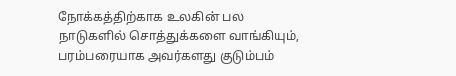நோக்கத்திற்காக உலகின் பல நாடுகளில் சொத்துக்களை வாங்கியும், பரம்பரையாக அவர்களது குடும்பம்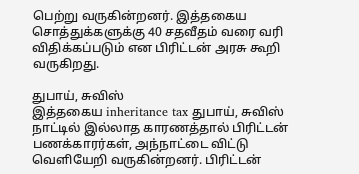பெற்று வருகின்றனர். இத்தகைய சொத்துக்களுக்கு 40 சதவீதம் வரை வரி விதிக்கப்படும் என பிரிட்டன் அரசு கூறி வருகிறது.

துபாய், சுவிஸ்
இத்தகைய inheritance tax துபாய், சுவிஸ் நாட்டில் இல்லாத காரணத்தால் பிரிட்டன் பணக்காரர்கள், அந்நாட்டை விட்டு வெளியேறி வருகின்றனர். பிரிட்டன்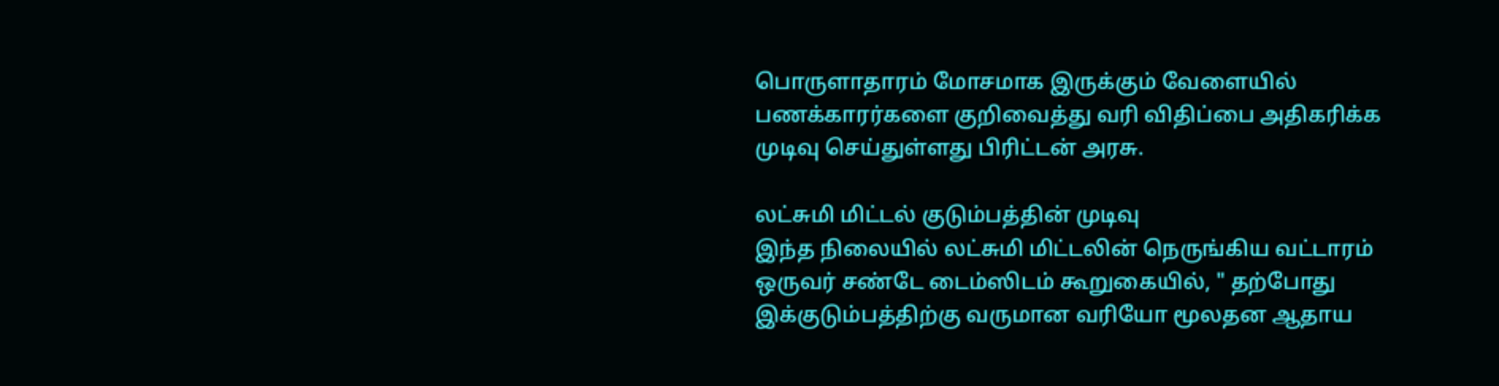பொருளாதாரம் மோசமாக இருக்கும் வேளையில் பணக்காரர்களை குறிவைத்து வரி விதிப்பை அதிகரிக்க முடிவு செய்துள்ளது பிரிட்டன் அரசு.

லட்சுமி மிட்டல் குடும்பத்தின் முடிவு
இந்த நிலையில் லட்சுமி மிட்டலின் நெருங்கிய வட்டாரம் ஒருவர் சண்டே டைம்ஸிடம் கூறுகையில், " தற்போது இக்குடும்பத்திற்கு வருமான வரியோ மூலதன ஆதாய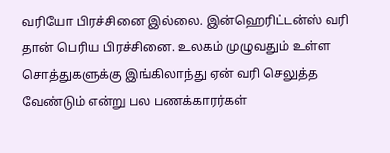வரியோ பிரச்சினை இல்லை. இன்ஹெரிட்டன்ஸ் வரி தான் பெரிய பிரச்சினை. உலகம் முழுவதும் உள்ள சொத்துகளுக்கு இங்கிலாந்து ஏன் வரி செலுத்த வேண்டும் என்று பல பணக்காரர்கள்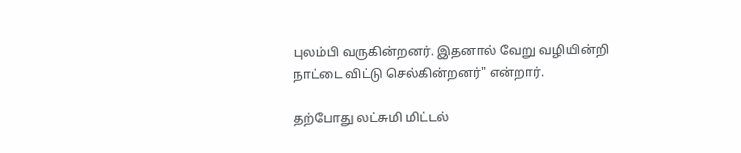புலம்பி வருகின்றனர். இதனால் வேறு வழியின்றி நாட்டை விட்டு செல்கின்றனர்" என்றார்.

தற்போது லட்சுமி மிட்டல்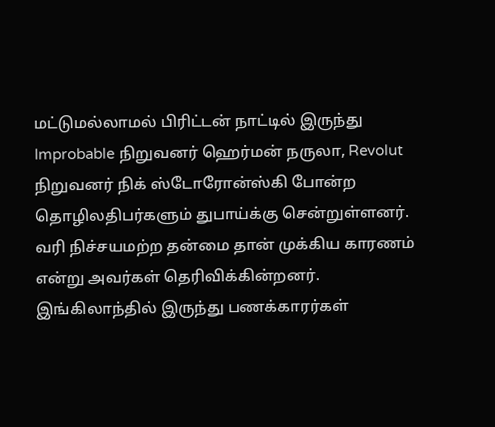மட்டுமல்லாமல் பிரிட்டன் நாட்டில் இருந்து Improbable நிறுவனர் ஹெர்மன் நருலா, Revolut நிறுவனர் நிக் ஸ்டோரோன்ஸ்கி போன்ற தொழிலதிபர்களும் துபாய்க்கு சென்றுள்ளனர். வரி நிச்சயமற்ற தன்மை தான் முக்கிய காரணம் என்று அவர்கள் தெரிவிக்கின்றனர். இங்கிலாந்தில் இருந்து பணக்காரர்கள்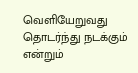வெளியேறுவது தொடர்ந்து நடக்கும் என்றும்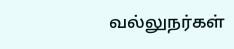வல்லுநர்கள்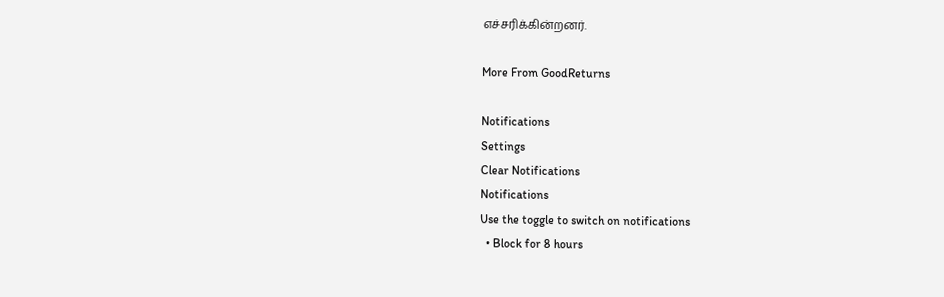எச்சரிக்கின்றனர்.

More From GoodReturns

Notifications
Settings
Clear Notifications
Notifications
Use the toggle to switch on notifications
  • Block for 8 hours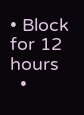• Block for 12 hours
  •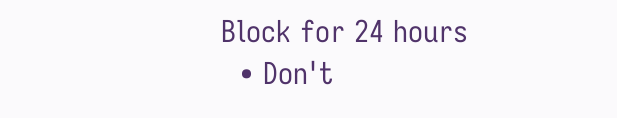Block for 24 hours
  • Don't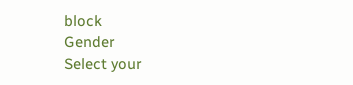block
Gender
Select your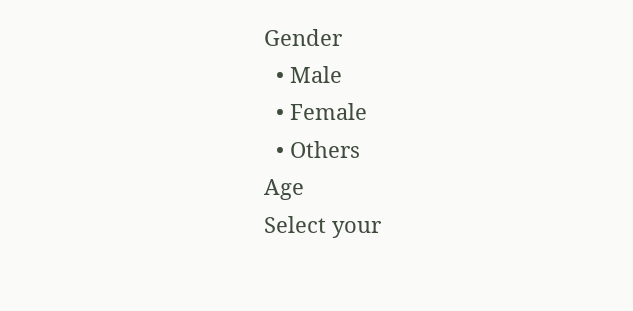Gender
  • Male
  • Female
  • Others
Age
Select your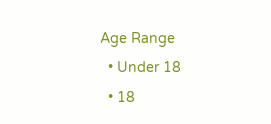Age Range
  • Under 18
  • 18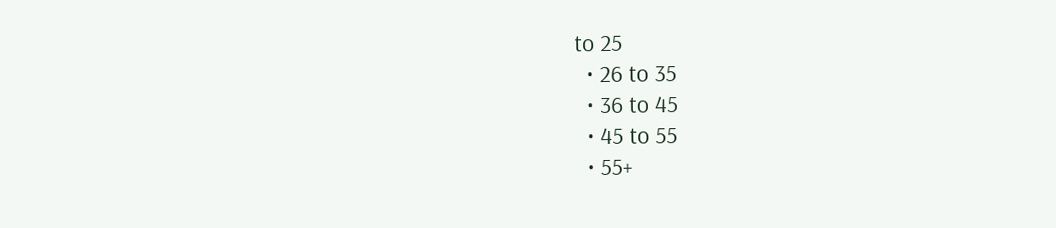to 25
  • 26 to 35
  • 36 to 45
  • 45 to 55
  • 55+